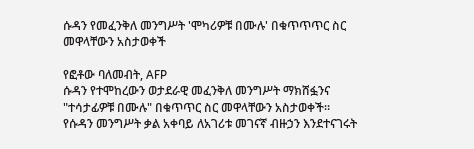ሱዳን የመፈንቅለ መንግሥት 'ሞካሪዎቹ በሙሉ' በቁጥጥጥር ስር መዋላቸውን አስታወቀች

የፎቶው ባለመብት, AFP
ሱዳን የተሞከረውን ወታደራዊ መፈንቅለ መንግሥት ማክሸፏንና "ተሳታፊዎቹ በሙሉ" በቁጥጥር ስር መዋላቸውን አስታወቀች።
የሱዳን መንግሥት ቃል አቀባይ ለአገሪቱ መገናኛ ብዙኃን እንደተናገሩት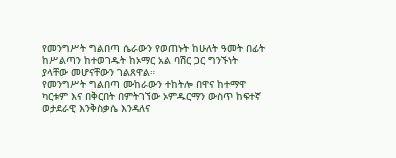የመንግሥት ግልበጣ ሴራውን የወጠኑት ከሁለት ዓመት በፊት ከሥልጣን ከተወገዱት ከኦማር አል ባሽር ጋር ግንኙነት ያላቸው መሆናቸውን ገልጸዋል።
የመንግሥት ግልበጣ ሙከራውን ተከትሎ በዋና ከተማዋ ካርቱም እና በቅርበት በምትገኘው ኦምዱርማን ውስጥ ከፍተኛ ወታደራዊ እንቅስቃሴ እንዳለና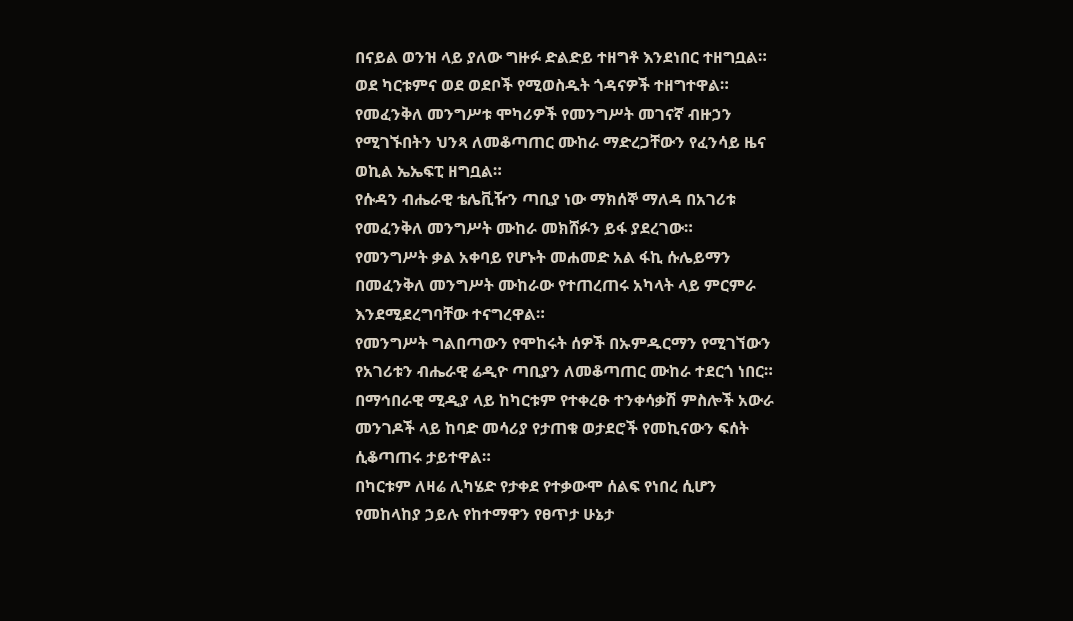በናይል ወንዝ ላይ ያለው ግዙፉ ድልድይ ተዘግቶ እንደነበር ተዘግቧል።
ወደ ካርቱምና ወደ ወደቦች የሚወስዱት ጎዳናዎች ተዘግተዋል።
የመፈንቅለ መንግሥቱ ሞካሪዎች የመንግሥት መገናኛ ብዙኃን የሚገኙበትን ህንጻ ለመቆጣጠር ሙከራ ማድረጋቸውን የፈንሳይ ዜና ወኪል ኤኤፍፒ ዘግቧል።
የሱዳን ብሔራዊ ቴሌቪዥን ጣቢያ ነው ማክሰኞ ማለዳ በአገሪቱ የመፈንቅለ መንግሥት ሙከራ መክሸፉን ይፋ ያደረገው።
የመንግሥት ቃል አቀባይ የሆኑት መሐመድ አል ፋኪ ሱሌይማን በመፈንቅለ መንግሥት ሙከራው የተጠረጠሩ አካላት ላይ ምርምራ እንደሚደረግባቸው ተናግረዋል።
የመንግሥት ግልበጣውን የሞከሩት ሰዎች በኡምዱርማን የሚገኘውን የአገሪቱን ብሔራዊ ሬዲዮ ጣቢያን ለመቆጣጠር ሙከራ ተደርጎ ነበር።
በማኅበራዊ ሚዲያ ላይ ከካርቱም የተቀረፁ ተንቀሳቃሽ ምስሎች አውራ መንገዶች ላይ ከባድ መሳሪያ የታጠቁ ወታደሮች የመኪናውን ፍሰት ሲቆጣጠሩ ታይተዋል።
በካርቱም ለዛሬ ሊካሄድ የታቀደ የተቃውሞ ሰልፍ የነበረ ሲሆን የመከላከያ ኃይሉ የከተማዋን የፀጥታ ሁኔታ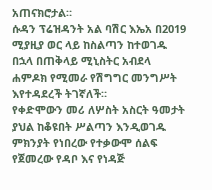አጠናክሮታል።
ሱዳን ፕሬዝዳንት አል ባሽር እኤአ በ2019 ሚያዚያ ወር ላይ ከስልጣን ከተወገዱ በኋላ በጠቅላይ ሚኒስትር አብደላ ሐምዶክ የሚመራ የሽግግር መንግሥት እየተዳደረች ትገኛለች።
የቀድሞውን መሪ ለሦስት አስርት ዓመታት ያህል ከቆዩበት ሥልጣን እንዲወገዱ ምክንያት የነበረው የተቃውሞ ሰልፍ የጀመረው የዳቦ እና የነዳጅ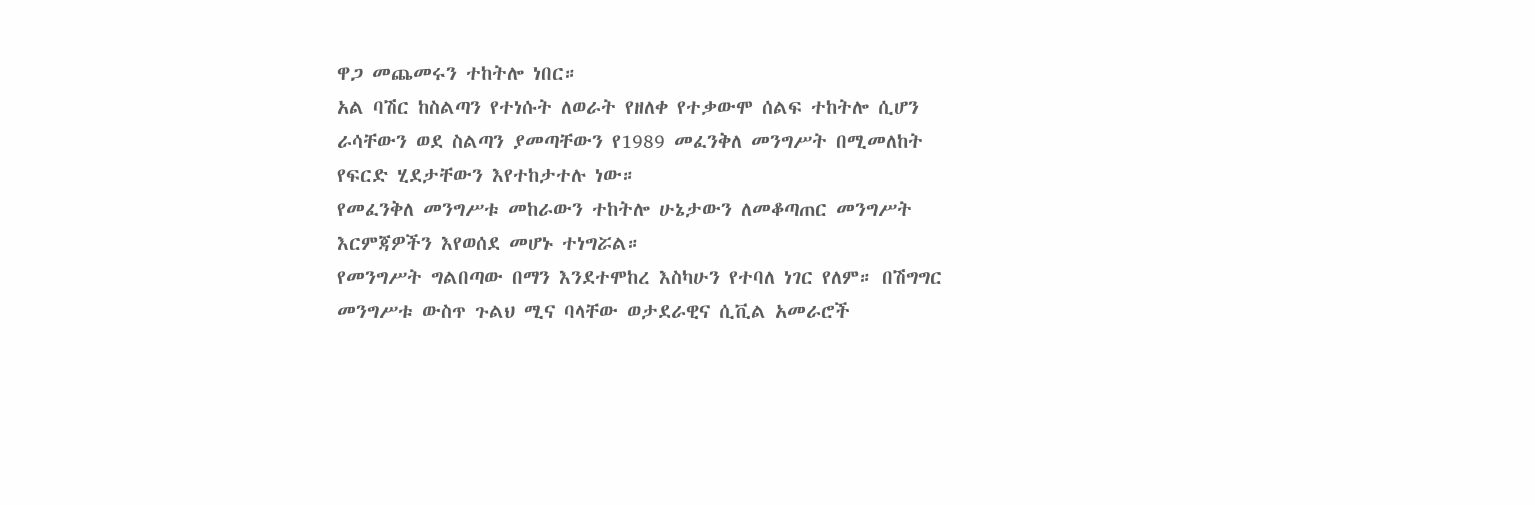ዋጋ መጨመሩን ተከትሎ ነበር።
አል ባሽር ከስልጣን የተነሱት ለወራት የዘለቀ የተቃውሞ ሰልፍ ተከትሎ ሲሆን ራሳቸውን ወደ ስልጣን ያመጣቸውን የ1989 መፈንቅለ መንግሥት በሚመለከት የፍርድ ሂደታቸውን እየተከታተሉ ነው።
የመፈንቅለ መንግሥቱ መከራውን ተከትሎ ሁኔታውን ለመቆጣጠር መንግሥት እርምጃዎችን እየወሰደ መሆኑ ተነግሯል።
የመንግሥት ግልበጣው በማን እንደተሞከረ እስካሁን የተባለ ነገር የለም። በሽግግር መንግሥቱ ውስጥ ጉልህ ሚና ባላቸው ወታደራዊና ሲቪል አመራሮች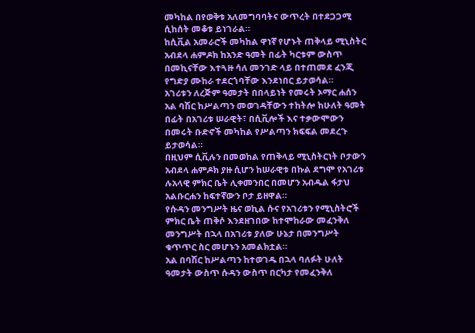መካከል በየወቅቱ አለመግባባትና ውጥረት በተደጋጋሚ ሲከሰት መቆቱ ይነገራል።
ከሲቪል አመራሮች መካከል ዋነኛ የሆኑት ጠቅላይ ሚኒስትር አብደላ ሐምዶክ ከአንድ ዓመት በፊት ካርቱም ውስጥ በመኪናቸው እተጓዙ ሳለ መንገድ ላይ በተጠመደ ፈንጂ የግድያ ሙከራ ተደርጎባቸው እንደነበር ይታወሳል።
አገሪቱን ለረጅም ዓመታት በበላይነት የመሩት ኦማር ሐሰን አል ባሽር ከሥልጣን መወገዳቸውን ተከትሎ ከሁለት ዓመት በፊት በአገሪቱ ሠራዊት፣ በሲቪሎች እና ተቃውሞውን በመሩት ቡድኖች መካከል የሥልጣን ክፍፍል መደረጉ ይታወሳል።
በዚህም ሲቪሉን በመወከል የጠቅላይ ሚኒስትርነት ቦታውን አብደላ ሐምዶክ ያዙ ሲሆን ከሠራዊቱ በኩል ደግሞ የአገሪቱ ሉአላዊ ምክር ቤት ሊቀመንበር በመሆን አብዱል ፋታህ አልቡርሐን ከፍተኛውን ቦታ ይዘዋል።
የሱዳን መንግሥት ዜና ወኪል ሱና የአገሪቱን የሚኒስትሮች ምክር ቤት ጠቅሶ እንደዘገበው ከተሞከራው መፈንቅለ መንግሥት በኋላ በአገሪቱ ያለው ሁኔታ በመንግሥት ቁጥጥር ስር መሆኑን አመልክቷል።
አል በባሽር ከሥልጣን ከተወገዱ በኋላ ባለፉት ሁለት ዓመታት ውስጥ ሱዳን ውስጥ በርካታ የመፈንቅለ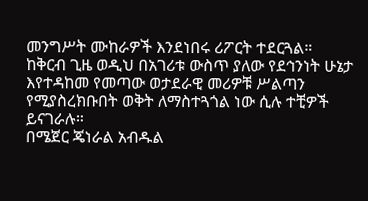መንግሥት ሙከራዎች እንደነበሩ ሪፖርት ተደርጓል።
ከቅርብ ጊዜ ወዲህ በአገሪቱ ውስጥ ያለው የደኅንነት ሁኔታ እየተዳከመ የመጣው ወታደራዊ መሪዎቹ ሥልጣን የሚያስረክቡበት ወቅት ለማስተጓጎል ነው ሲሉ ተቺዎች ይናገራሉ።
በሜጀር ጄነራል አብዱል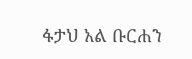ፋታህ አል ቡርሐን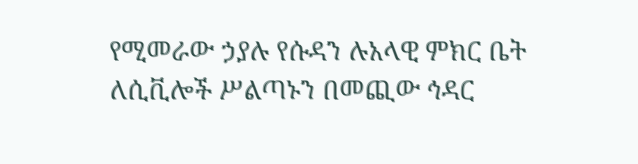የሚመራው ኃያሉ የሱዳን ሉአላዊ ምክር ቤት ለሲቪሎች ሥልጣኑን በመጪው ኅዳር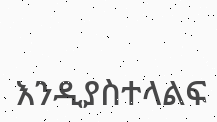እንዲያስተላልፍ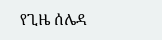የጊዜ ሰሌዳ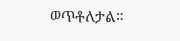ወጥቶለታል።